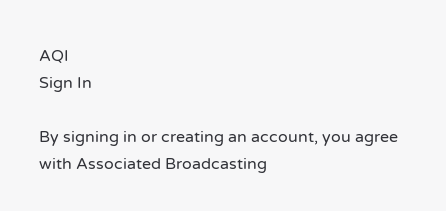AQI
Sign In

By signing in or creating an account, you agree with Associated Broadcasting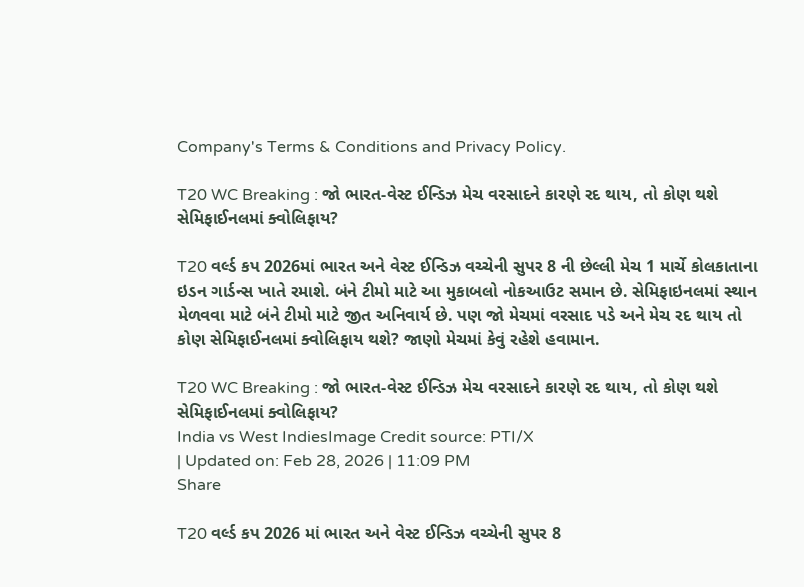Company's Terms & Conditions and Privacy Policy.

T20 WC Breaking : જો ભારત-વેસ્ટ ઈન્ડિઝ મેચ વરસાદને કારણે રદ થાય, તો કોણ થશે સેમિફાઈનલમાં ક્વોલિફાય?

T20 વર્લ્ડ કપ 2026માં ભારત અને વેસ્ટ ઈન્ડિઝ વચ્ચેની સુપર 8 ની છેલ્લી મેચ 1 માર્ચે કોલકાતાના ઇડન ગાર્ડન્સ ખાતે રમાશે. બંને ટીમો માટે આ મુકાબલો નોકઆઉટ સમાન છે. સેમિફાઇનલમાં સ્થાન મેળવવા માટે બંને ટીમો માટે જીત અનિવાર્ય છે. પણ જો મેચમાં વરસાદ પડે અને મેચ રદ થાય તો કોણ સેમિફાઈનલમાં ક્વોલિફાય થશે? જાણો મેચમાં કેવું રહેશે હવામાન.

T20 WC Breaking : જો ભારત-વેસ્ટ ઈન્ડિઝ મેચ વરસાદને કારણે રદ થાય, તો કોણ થશે સેમિફાઈનલમાં ક્વોલિફાય?
India vs West IndiesImage Credit source: PTI/X
| Updated on: Feb 28, 2026 | 11:09 PM
Share

T20 વર્લ્ડ કપ 2026 માં ભારત અને વેસ્ટ ઈન્ડિઝ વચ્ચેની સુપર 8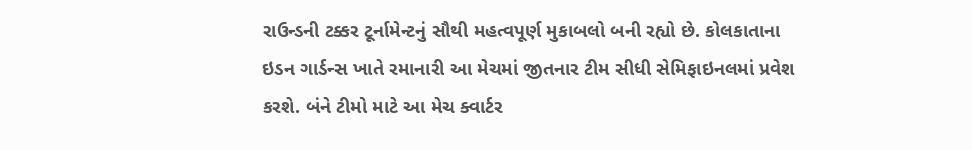રાઉન્ડની ટક્કર ટૂર્નામેન્ટનું સૌથી મહત્વપૂર્ણ મુકાબલો બની રહ્યો છે. કોલકાતાના ઇડન ગાર્ડન્સ ખાતે રમાનારી આ મેચમાં જીતનાર ટીમ સીધી સેમિફાઇનલમાં પ્રવેશ કરશે. બંને ટીમો માટે આ મેચ ક્વાર્ટર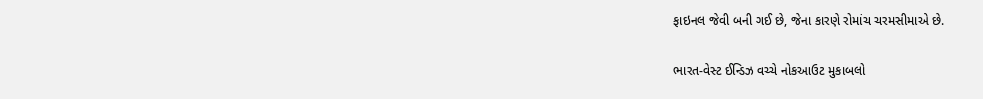ફાઇનલ જેવી બની ગઈ છે, જેના કારણે રોમાંચ ચરમસીમાએ છે.

ભારત-વેસ્ટ ઈન્ડિઝ વચ્ચે નોકઆઉટ મુકાબલો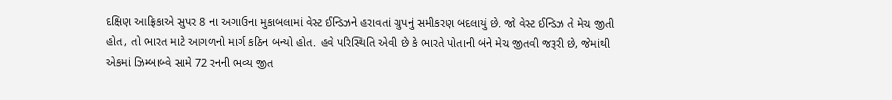દક્ષિણ આફ્રિકાએ સુપર 8 ના અગાઉના મુકાબલામાં વેસ્ટ ઈન્ડિઝને હરાવતાં ગ્રુપનું સમીકરણ બદલાયું છે. જો વેસ્ટ ઈન્ડિઝ તે મેચ જીતી હોત, તો ભારત માટે આગળનો માર્ગ કઠિન બન્યો હોત. હવે પરિસ્થિતિ એવી છે કે ભારતે પોતાની બંને મેચ જીતવી જરૂરી છે, જેમાંથી એકમાં ઝિમ્બાબ્વે સામે 72 રનની ભવ્ય જીત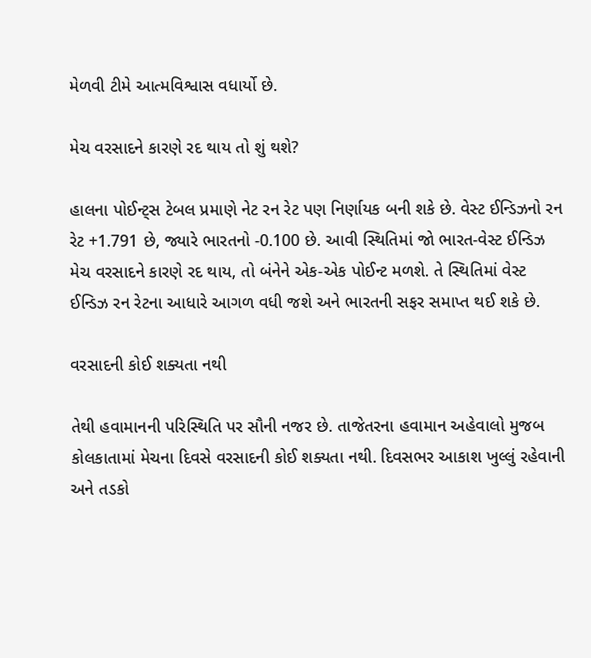મેળવી ટીમે આત્મવિશ્વાસ વધાર્યો છે.

મેચ વરસાદને કારણે રદ થાય તો શું થશે?

હાલના પોઈન્ટ્સ ટેબલ પ્રમાણે નેટ રન રેટ પણ નિર્ણાયક બની શકે છે. વેસ્ટ ઈન્ડિઝનો રન રેટ +1.791 છે, જ્યારે ભારતનો -0.100 છે. આવી સ્થિતિમાં જો ભારત-વેસ્ટ ઈન્ડિઝ મેચ વરસાદને કારણે રદ થાય, તો બંનેને એક-એક પોઈન્ટ મળશે. તે સ્થિતિમાં વેસ્ટ ઈન્ડિઝ રન રેટના આધારે આગળ વધી જશે અને ભારતની સફર સમાપ્ત થઈ શકે છે.

વરસાદની કોઈ શક્યતા નથી

તેથી હવામાનની પરિસ્થિતિ પર સૌની નજર છે. તાજેતરના હવામાન અહેવાલો મુજબ કોલકાતામાં મેચના દિવસે વરસાદની કોઈ શક્યતા નથી. દિવસભર આકાશ ખુલ્લું રહેવાની અને તડકો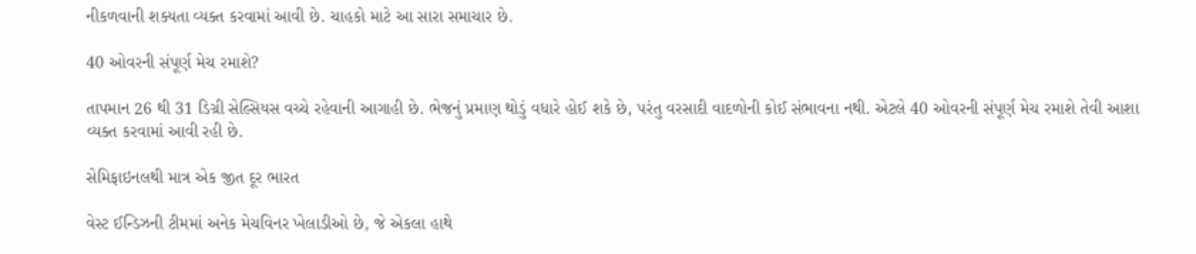નીકળવાની શક્યતા વ્યક્ત કરવામાં આવી છે. ચાહકો માટે આ સારા સમાચાર છે.

40 ઓવરની સંપૂર્ણ મેચ રમાશે?

તાપમાન 26 થી 31 ડિગ્રી સેલ્સિયસ વચ્ચે રહેવાની આગાહી છે. ભેજનું પ્રમાણ થોડું વધારે હોઈ શકે છે, પરંતુ વરસાદી વાદળોની કોઈ સંભાવના નથી. એટલે 40 ઓવરની સંપૂર્ણ મેચ રમાશે તેવી આશા વ્યક્ત કરવામાં આવી રહી છે.

સેમિફાઇનલથી માત્ર એક જીત દૂર ભારત

વેસ્ટ ઈન્ડિઝની ટીમમાં અનેક મેચવિનર ખેલાડીઓ છે, જે એકલા હાથે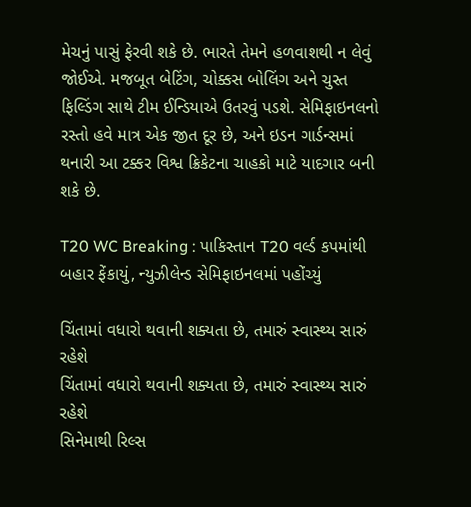મેચનું પાસું ફેરવી શકે છે. ભારતે તેમને હળવાશથી ન લેવું જોઈએ. મજબૂત બેટિંગ, ચોક્કસ બોલિંગ અને ચુસ્ત ફિલ્ડિંગ સાથે ટીમ ઈન્ડિયાએ ઉતરવું પડશે. સેમિફાઇનલનો રસ્તો હવે માત્ર એક જીત દૂર છે, અને ઇડન ગાર્ડન્સમાં થનારી આ ટક્કર વિશ્વ ક્રિકેટના ચાહકો માટે યાદગાર બની શકે છે.

T20 WC Breaking : પાકિસ્તાન T20 વર્લ્ડ કપમાંથી બહાર ફેંકાયું, ન્યુઝીલેન્ડ સેમિફાઇનલમાં પહોંચ્યું

ચિંતામાં વધારો થવાની શક્યતા છે, તમારું સ્વાસ્થ્ય સારું રહેશે
ચિંતામાં વધારો થવાની શક્યતા છે, તમારું સ્વાસ્થ્ય સારું રહેશે
સિનેમાથી રિલ્સ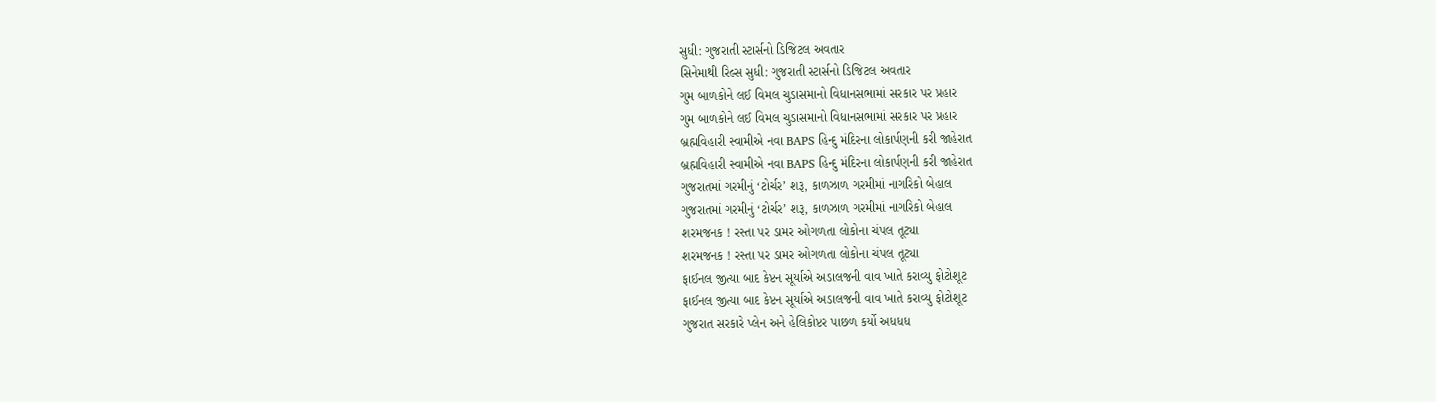સુધી: ગુજરાતી સ્ટાર્સનો ડિજિટલ અવતાર
સિનેમાથી રિલ્સ સુધી: ગુજરાતી સ્ટાર્સનો ડિજિટલ અવતાર
ગુમ બાળકોને લઈ વિમલ ચુડાસમાનો વિધાનસભામાં સરકાર પર પ્રહાર
ગુમ બાળકોને લઈ વિમલ ચુડાસમાનો વિધાનસભામાં સરકાર પર પ્રહાર
બ્રહ્મવિહારી સ્વામીએ નવા BAPS હિન્દુ મંદિરના લોકાર્પણની કરી જાહેરાત
બ્રહ્મવિહારી સ્વામીએ નવા BAPS હિન્દુ મંદિરના લોકાર્પણની કરી જાહેરાત
ગુજરાતમાં ગરમીનું ‘ટોર્ચર’ શરૂ, કાળઝાળ ગરમીમાં નાગરિકો બેહાલ
ગુજરાતમાં ગરમીનું ‘ટોર્ચર’ શરૂ, કાળઝાળ ગરમીમાં નાગરિકો બેહાલ
શરમજનક ! રસ્તા પર ડામર ઓગળતા લોકોના ચંપલ તૂટ્યા
શરમજનક ! રસ્તા પર ડામર ઓગળતા લોકોના ચંપલ તૂટ્યા
ફાઈનલ જીત્યા બાદ કેપ્ટન સૂર્યાએ અડાલજની વાવ ખાતે કરાવ્યુ ફોટોશૂટ
ફાઈનલ જીત્યા બાદ કેપ્ટન સૂર્યાએ અડાલજની વાવ ખાતે કરાવ્યુ ફોટોશૂટ
ગુજરાત સરકારે પ્લેન અને હેલિકોપ્ટર પાછળ કર્યો અધધધ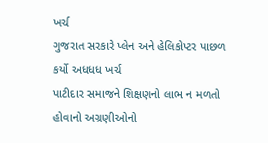ખર્ચ
ગુજરાત સરકારે પ્લેન અને હેલિકોપ્ટર પાછળ કર્યો અધધધ ખર્ચ
પાટીદાર સમાજને શિક્ષણનો લાભ ન મળતો હોવાનો અગ્રણીઓનો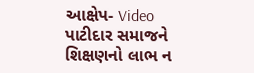આક્ષેપ- Video
પાટીદાર સમાજને શિક્ષણનો લાભ ન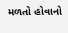મળતો હોવાનો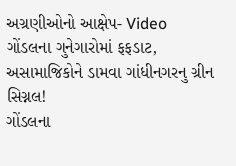અગ્રણીઓનો આક્ષેપ- Video
ગોંડલના ગુનેગારોમાં ફફડાટ, અસામાજિકોને ડામવા ગાંધીનગરનુ ગ્રીન સિગ્નલ!
ગોંડલના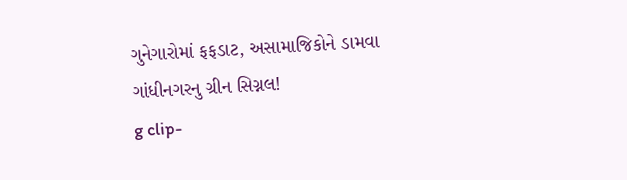ગુનેગારોમાં ફફડાટ, અસામાજિકોને ડામવા ગાંધીનગરનુ ગ્રીન સિગ્નલ!
g clip-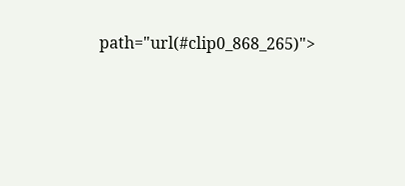path="url(#clip0_868_265)">